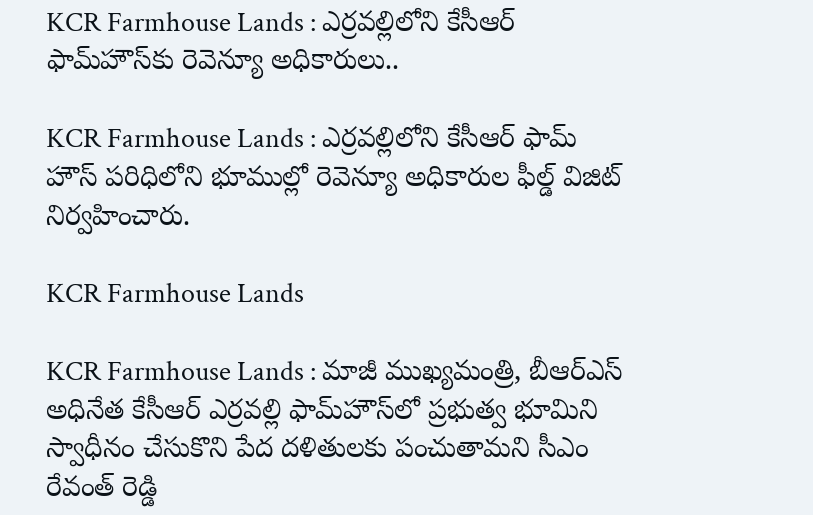KCR Farmhouse Lands : ఎర్రవల్లిలోని కేసీఆర్ ఫామ్‌హౌస్‌కు రెవెన్యూ అధికారులు..

KCR Farmhouse Lands : ఎర్రవల్లిలోని కేసీఆర్ ఫామ్ హౌస్ పరిధిలోని భూముల్లో రెవెన్యూ అధికారుల ఫీల్డ్ విజిట్ నిర్వహించారు.

KCR Farmhouse Lands

KCR Farmhouse Lands : మాజీ ముఖ్యమంత్రి, బీఆర్ఎస్ అధినేత కేసీఆర్ ఎర్రవల్లి ఫామ్‌హౌస్‌లో ప్రభుత్వ భూమిని స్వాధీనం చేసుకొని పేద దళితులకు పంచుతామని సీఎం రేవంత్ రెడ్డి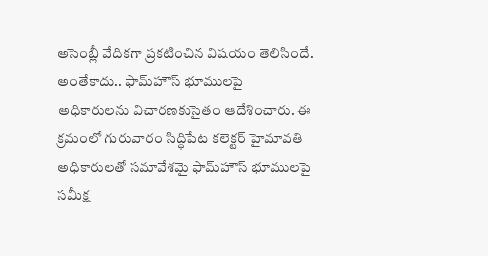అసెంబ్లీ వేదికగా ప్రకటించిన విషయం తెలిసిందే. అంతేకాదు.. ఫామ్‌హౌస్ భూములపై అధికారులను విచారణకుసైతం ఆదేశించారు. ఈ క్రమంలో గురువారం సిద్ధిపేట కలెక్టర్ హైమావతి అధికారులతో సమావేశమై ఫామ్‌హౌస్ భూములపై సమీక్ష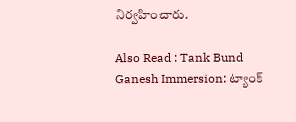నిర్వహించారు.

Also Read : Tank Bund Ganesh Immersion: ట్యాంక్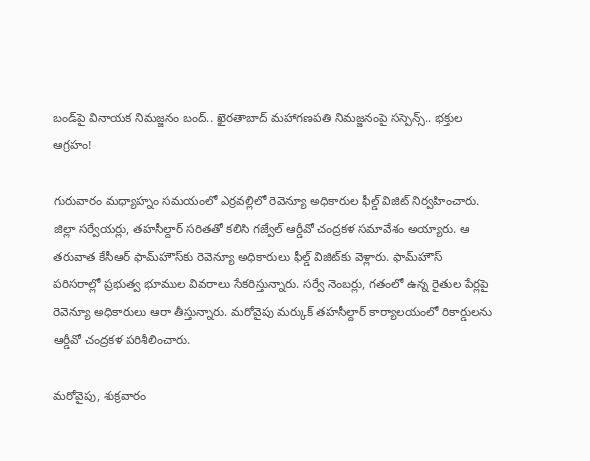బండ్‌పై వినాయక నిమజ్జనం బంద్.. ఖైరతాబాద్ మహాగణపతి నిమజ్జనంపై సస్పెన్స్.. భక్తుల ఆగ్రహం!

గురువారం మధ్యాహ్నం సమయంలో ఎర్రవల్లిలో రెవెన్యూ అధికారుల ఫీల్డ్ విజిట్ నిర్వహించారు. జిల్లా సర్వేయర్లు, తహసీల్దార్ సరితతో కలిసి గజ్వేల్ ఆర్డీవో చంద్రకళ సమావేశం అయ్యారు. ఆ తరువాత కేసీఆర్ ఫామ్‌హౌస్‌కు రెవెన్యూ అధికారులు ఫీల్డ్ విజిట్‌కు వెళ్లారు. ఫామ్‌హౌస్ పరిసరాల్లో ప్రభుత్వ భూముల వివరాలు సేకరిస్తున్నారు. సర్వే నెంబర్లు, గతంలో ఉన్న రైతుల పేర్లపై రెవెన్యూ అధికారులు ఆరా తీస్తున్నారు. మరోవైపు మర్కుక్ తహసీల్దార్ కార్యాలయంలో రికార్డులను ఆర్డీవో చంద్రకళ పరిశీలించారు.

మరోవైపు, శుక్రవారం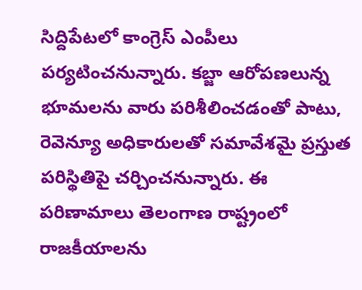సిద్దిపేటలో కాంగ్రెస్ ఎంపీలు పర్యటించనున్నారు. కబ్జా ఆరోపణలున్న భూమలను వారు పరిశీలించడంతో పాటు, రెవెన్యూ అధికారులతో సమావేశమై ప్రస్తుత పరిస్థితిపై చర్చించనున్నారు. ఈ పరిణామాలు తెలంగాణ రాష్ట్రంలో రాజకీయాలను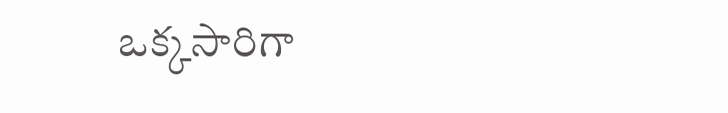ఒక్కసారిగా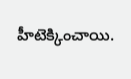హీటెక్కించాయి.